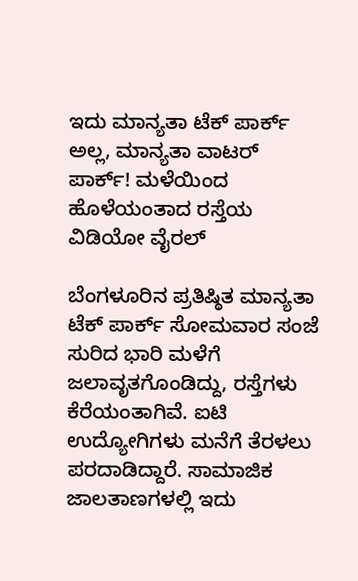ಇದು ಮಾನ್ಯತಾ ಟೆಕ್ ಪಾರ್ಕ್ ಅಲ್ಲ, ಮಾನ್ಯತಾ ವಾಟರ್ ಪಾರ್ಕ್! ಮಳೆಯಿಂದ ಹೊಳೆಯಂತಾದ ರಸ್ತೆಯ ವಿಡಿಯೋ ವೈರಲ್

ಬೆಂಗಳೂರಿನ ಪ್ರತಿಷ್ಠಿತ ಮಾನ್ಯತಾ ಟೆಕ್ ಪಾರ್ಕ್ ಸೋಮವಾರ ಸಂಜೆ ಸುರಿದ ಭಾರಿ ಮಳೆಗೆ ಜಲಾವೃತಗೊಂಡಿದ್ದು, ರಸ್ತೆಗಳು ಕೆರೆಯಂತಾಗಿವೆ. ಐಟಿ ಉದ್ಯೋಗಿಗಳು ಮನೆಗೆ ತೆರಳಲು ಪರದಾಡಿದ್ದಾರೆ. ಸಾಮಾಜಿಕ ಜಾಲತಾಣಗಳಲ್ಲಿ ಇದು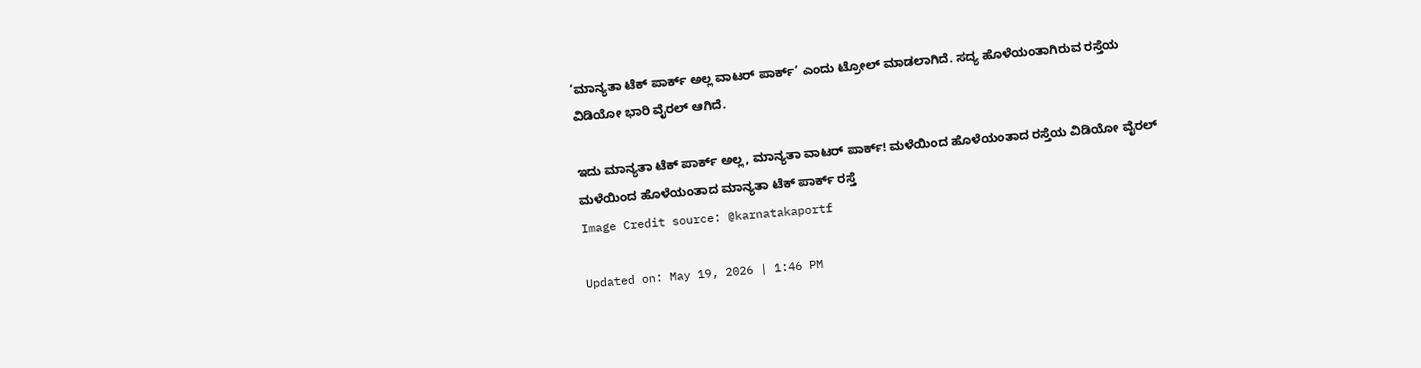‘ಮಾನ್ಯತಾ ಟೆಕ್ ಪಾರ್ಕ್ ಅಲ್ಲ ವಾಟರ್ ಪಾರ್ಕ್’ ಎಂದು ಟ್ರೋಲ್ ಮಾಡಲಾಗಿದೆ. ಸದ್ಯ ಹೊಳೆಯಂತಾಗಿರುವ ರಸ್ತೆಯ ವಿಡಿಯೋ ಭಾರಿ ವೈರಲ್ ಆಗಿದೆ.

ಇದು ಮಾನ್ಯತಾ ಟೆಕ್ ಪಾರ್ಕ್ ಅಲ್ಲ, ಮಾನ್ಯತಾ ವಾಟರ್ ಪಾರ್ಕ್! ಮಳೆಯಿಂದ ಹೊಳೆಯಂತಾದ ರಸ್ತೆಯ ವಿಡಿಯೋ ವೈರಲ್
ಮಳೆಯಿಂದ ಹೊಳೆಯಂತಾದ ಮಾನ್ಯತಾ ಟೆಕ್ ಪಾರ್ಕ್ ರಸ್ತೆ
Image Credit source: @karnatakaportf

Updated on: May 19, 2026 | 1:46 PM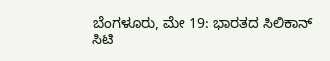ಬೆಂಗಳೂರು, ಮೇ 19: ಭಾರತದ ಸಿಲಿಕಾನ್ ಸಿಟಿ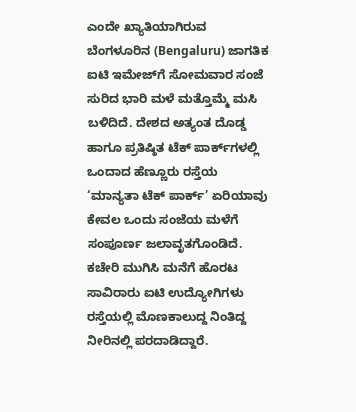ಎಂದೇ ಖ್ಯಾತಿಯಾಗಿರುವ ಬೆಂಗಳೂರಿನ (Bengaluru) ಜಾಗತಿಕ ಐಟಿ ಇಮೇಜ್‌ಗೆ ಸೋಮವಾರ ಸಂಜೆ ಸುರಿದ ಭಾರಿ ಮಳೆ ಮತ್ತೊಮ್ಮೆ ಮಸಿ ಬಳಿದಿದೆ. ದೇಶದ ಅತ್ಯಂತ ದೊಡ್ಡ ಹಾಗೂ ಪ್ರತಿಷ್ಠಿತ ಟೆಕ್ ಪಾರ್ಕ್‌ಗಳಲ್ಲಿ ಒಂದಾದ ಹೆಣ್ಣೂರು ರಸ್ತೆಯ ‘ಮಾನ್ಯತಾ ಟೆಕ್ ಪಾರ್ಕ್’ ಏರಿಯಾವು ಕೇವಲ ಒಂದು ಸಂಜೆಯ ಮಳೆಗೆ ಸಂಪೂರ್ಣ ಜಲಾವೃತಗೊಂಡಿದೆ. ಕಚೇರಿ ಮುಗಿಸಿ ಮನೆಗೆ ಹೊರಟ ಸಾವಿರಾರು ಐಟಿ ಉದ್ಯೋಗಿಗಳು ರಸ್ತೆಯಲ್ಲಿ ಮೊಣಕಾಲುದ್ದ ನಿಂತಿದ್ದ ನೀರಿನಲ್ಲಿ ಪರದಾಡಿದ್ದಾರೆ.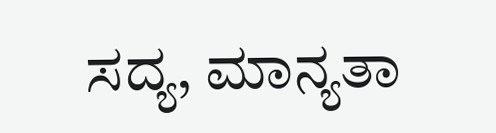ಸದ್ಯ, ಮಾನ್ಯತಾ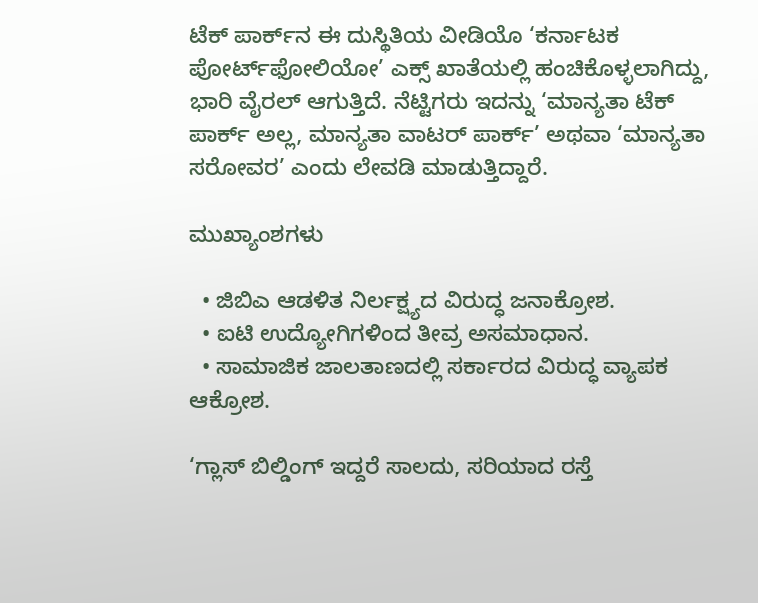ಟೆಕ್ ಪಾರ್ಕ್‌ನ ಈ ದುಸ್ಥಿತಿಯ ವೀಡಿಯೊ ‘ಕರ್ನಾಟಕ ಪೋರ್ಟ್‌ಫೋಲಿಯೋ’ ಎಕ್ಸ್ ಖಾತೆಯಲ್ಲಿ ಹಂಚಿಕೊಳ್ಳಲಾಗಿದ್ದು, ಭಾರಿ ವೈರಲ್ ಆಗುತ್ತಿದೆ. ನೆಟ್ಟಿಗರು ಇದನ್ನು ‘ಮಾನ್ಯತಾ ಟೆಕ್ ಪಾರ್ಕ್ ಅಲ್ಲ, ಮಾನ್ಯತಾ ವಾಟರ್ ಪಾರ್ಕ್’ ಅಥವಾ ‘ಮಾನ್ಯತಾ ಸರೋವರ’ ಎಂದು ಲೇವಡಿ ಮಾಡುತ್ತಿದ್ದಾರೆ.

ಮುಖ್ಯಾಂಶಗಳು

  • ಜಿಬಿಎ ಆಡಳಿತ ನಿರ್ಲಕ್ಷ್ಯದ ವಿರುದ್ಧ ಜನಾಕ್ರೋಶ.
  • ಐಟಿ ಉದ್ಯೋಗಿಗಳಿಂದ ತೀವ್ರ ಅಸಮಾಧಾನ.
  • ಸಾಮಾಜಿಕ ಜಾಲತಾಣದಲ್ಲಿ ಸರ್ಕಾರದ ವಿರುದ್ಧ ವ್ಯಾಪಕ ಆಕ್ರೋಶ.

‘ಗ್ಲಾಸ್ ಬಿಲ್ಡಿಂಗ್ ಇದ್ದರೆ ಸಾಲದು, ಸರಿಯಾದ ರಸ್ತೆ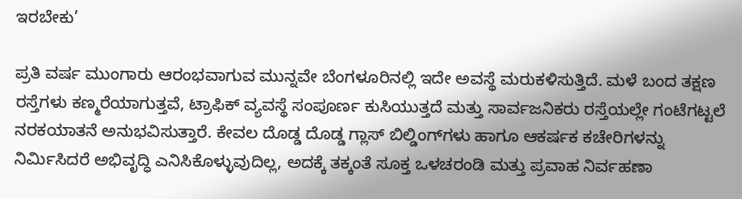ಇರಬೇಕು’

ಪ್ರತಿ ವರ್ಷ ಮುಂಗಾರು ಆರಂಭವಾಗುವ ಮುನ್ನವೇ ಬೆಂಗಳೂರಿನಲ್ಲಿ ಇದೇ ಅವಸ್ಥೆ ಮರುಕಳಿಸುತ್ತಿದೆ. ಮಳೆ ಬಂದ ತಕ್ಷಣ ರಸ್ತೆಗಳು ಕಣ್ಮರೆಯಾಗುತ್ತವೆ, ಟ್ರಾಫಿಕ್ ವ್ಯವಸ್ಥೆ ಸಂಪೂರ್ಣ ಕುಸಿಯುತ್ತದೆ ಮತ್ತು ಸಾರ್ವಜನಿಕರು ರಸ್ತೆಯಲ್ಲೇ ಗಂಟೆಗಟ್ಟಲೆ ನರಕಯಾತನೆ ಅನುಭವಿಸುತ್ತಾರೆ. ಕೇವಲ ದೊಡ್ಡ ದೊಡ್ಡ ಗ್ಲಾಸ್ ಬಿಲ್ಡಿಂಗ್‌ಗಳು ಹಾಗೂ ಆಕರ್ಷಕ ಕಚೇರಿಗಳನ್ನು ನಿರ್ಮಿಸಿದರೆ ಅಭಿವೃದ್ಧಿ ಎನಿಸಿಕೊಳ್ಳುವುದಿಲ್ಲ, ಅದಕ್ಕೆ ತಕ್ಕಂತೆ ಸೂಕ್ತ ಒಳಚರಂಡಿ ಮತ್ತು ಪ್ರವಾಹ ನಿರ್ವಹಣಾ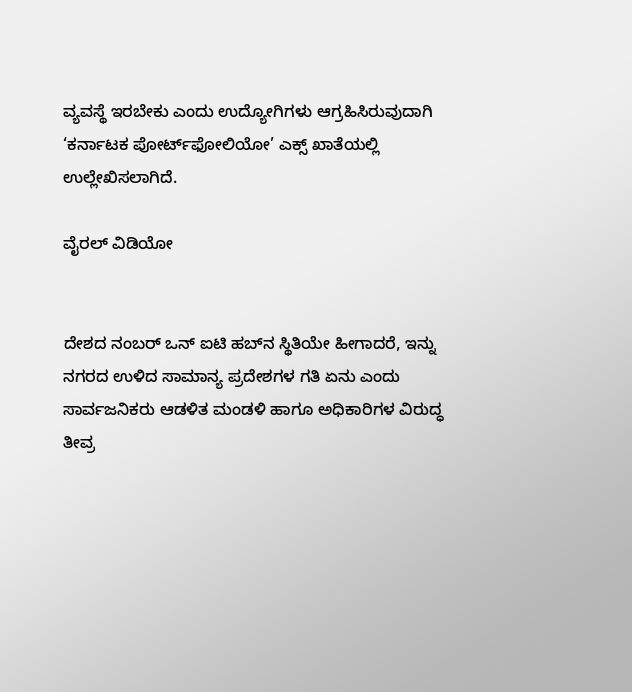ವ್ಯವಸ್ಥೆ ಇರಬೇಕು ಎಂದು ಉದ್ಯೋಗಿಗಳು ಆಗ್ರಹಿಸಿರುವುದಾಗಿ ‘ಕರ್ನಾಟಕ ಪೋರ್ಟ್‌ಫೋಲಿಯೋ’ ಎಕ್ಸ್ ಖಾತೆಯಲ್ಲಿ ಉಲ್ಲೇಖಿಸಲಾಗಿದೆ.

ವೈರಲ್ ವಿಡಿಯೋ


ದೇಶದ ನಂಬರ್ ಒನ್ ಐಟಿ ಹಬ್‌ನ ಸ್ಥಿತಿಯೇ ಹೀಗಾದರೆ, ಇನ್ನು ನಗರದ ಉಳಿದ ಸಾಮಾನ್ಯ ಪ್ರದೇಶಗಳ ಗತಿ ಏನು ಎಂದು ಸಾರ್ವಜನಿಕರು ಆಡಳಿತ ಮಂಡಳಿ ಹಾಗೂ ಅಧಿಕಾರಿಗಳ ವಿರುದ್ಧ ತೀವ್ರ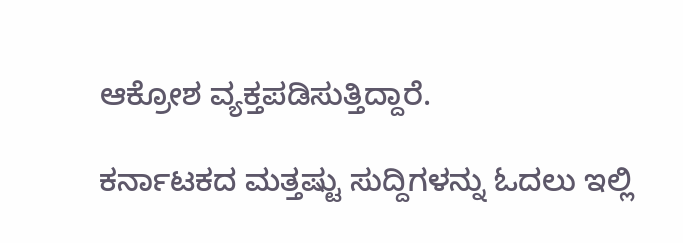ಆಕ್ರೋಶ ವ್ಯಕ್ತಪಡಿಸುತ್ತಿದ್ದಾರೆ.

ಕರ್ನಾಟಕದ ಮತ್ತಷ್ಟು ಸುದ್ದಿಗಳನ್ನು ಓದಲು ಇಲ್ಲಿ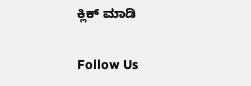ಕ್ಲಿಕ್ ಮಾಡಿ

Follow Us